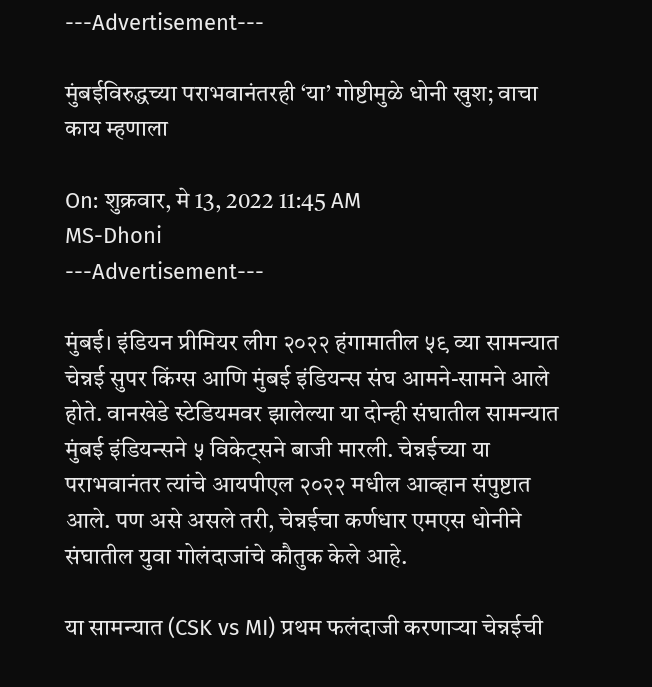---Advertisement---

मुंबईविरुद्धच्या पराभवानंतरही ‘या’ गोष्टीमुळे धोनी खुश; वाचा काय म्हणाला

On: शुक्रवार, मे 13, 2022 11:45 AM
MS-Dhoni
---Advertisement---

मुंबई। इंडियन प्रीमियर लीग २०२२ हंगामातील ५९ व्या सामन्यात चेन्नई सुपर किंग्स आणि मुंबई इंडियन्स संघ आमने-सामने आले होते. वानखेडे स्टेडियमवर झालेल्या या दोन्ही संघातील सामन्यात मुंबई इंडियन्सने ५ विकेट्सने बाजी मारली. चेन्नईच्या या पराभवानंतर त्यांचे आयपीएल २०२२ मधील आव्हान संपुष्टात आले. पण असे असले तरी, चेन्नईचा कर्णधार एमएस धोनीने संघातील युवा गोलंदाजांचे कौतुक केले आहे.

या सामन्यात (CSK vs MI) प्रथम फलंदाजी करणाऱ्या चेन्नईची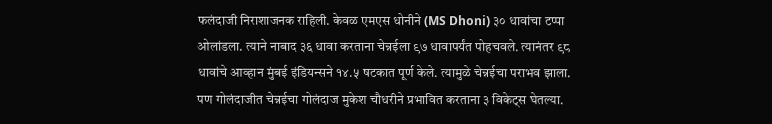फलंदाजी निराशाजनक राहिली. केवळ एमएस धोनीने (MS Dhoni) ३० धावांचा टप्पा ओलांडला. त्याने नाबाद ३६ धावा करताना चेन्नईला ९७ धावापर्यंत पोहचवले. त्यानंतर ९८ धावांचे आव्हान मुंबई इंडियन्सने १४.५ षटकात पूर्ण केले. त्यामुळे चेन्नईचा पराभव झाला. पण गोलंदाजीत चेन्नईचा गोलंदाज मुकेश चौधरीने प्रभावित करताना ३ विकेट्स घेतल्या.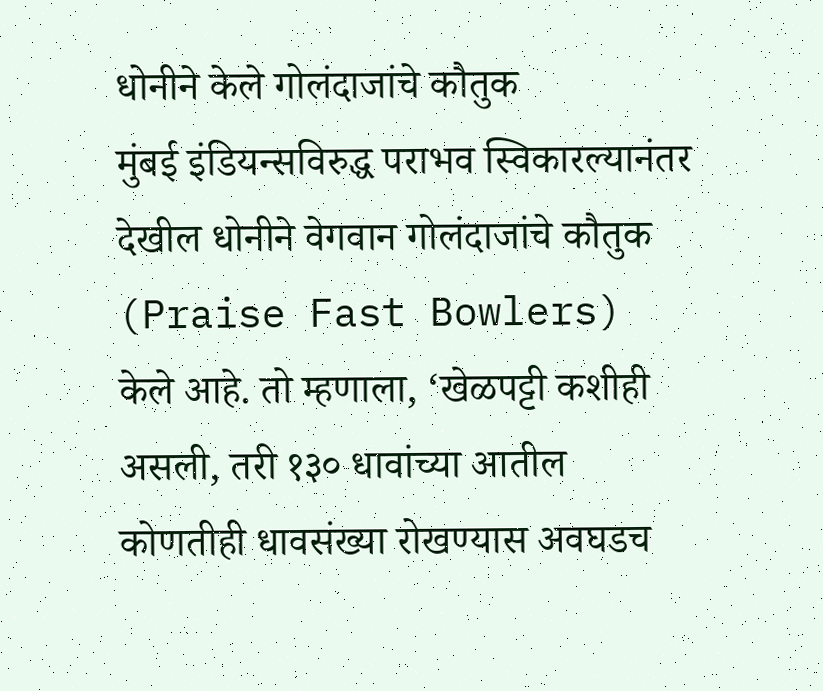धोनीने केले गोलंदाजांचे कौतुक
मुंबई इंडियन्सविरुद्ध पराभव स्विकारल्यानंतर देखील धोनीने वेगवान गोलंदाजांचे कौतुक (Praise Fast Bowlers) केले आहे. तो म्हणाला, ‘खेळपट्टी कशीही असली, तरी १३० धावांच्या आतील कोणतीही धावसंख्या रोखण्यास अवघडच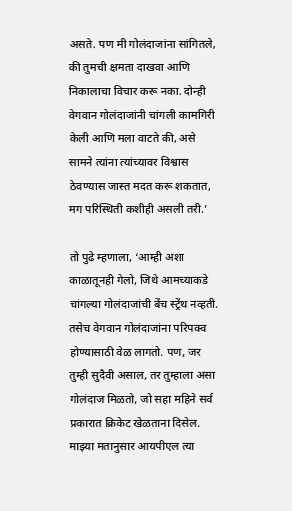असते. पण मी गोलंदाजांना सांगितले, की तुमची क्षमता दाखवा आणि निकालाचा विचार करू नका. दोन्ही वेगवान गोलंदाजांनी चांगली कामगिरी केली आणि मला वाटते की, असे सामने त्यांना त्यांच्यावर विश्वास ठेवण्यास जास्त मदत करू शकतात, मग परिस्थिती कशीही असली तरी.’

तो पुढे म्हणाला, ‘आम्ही अशा काळातूनही गेलो, जिथे आमच्याकडे चांगल्या गोलंदाजांची बेंच स्ट्रेंथ नव्हती. तसेच वेगवान गोलंदाजांना परिपक्व होण्यासाठी वेळ लागतो. पण, जर तुम्ही सुदैवी असाल, तर तुम्हाला असा गोलंदाज मिळतो, जो सहा महिने सर्व प्रकारात क्रिकेट खेळताना दिसेल. माझ्या मतानुसार आयपीएल त्या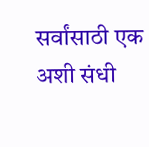सर्वांसाठी एक अशी संधी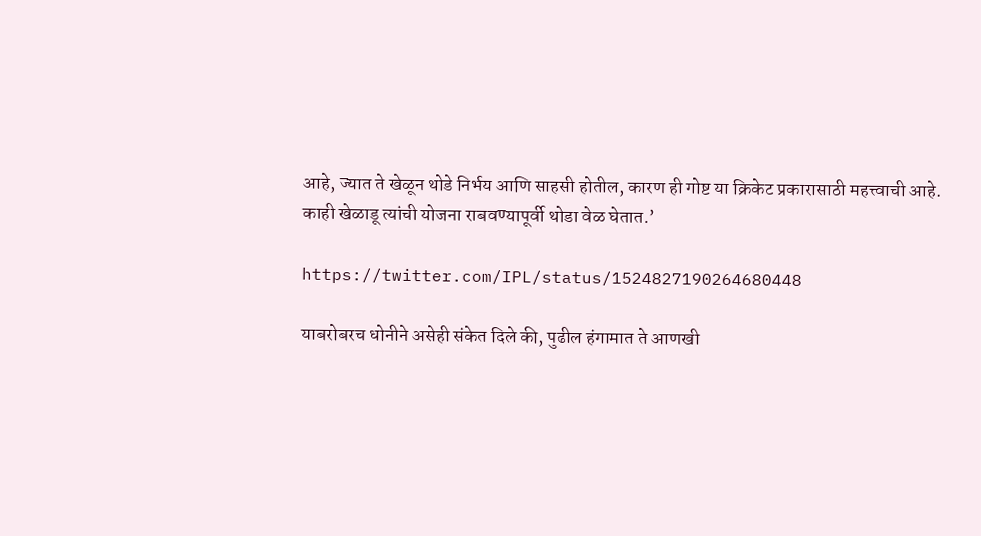आहे, ज्यात ते खेळून थोडे निर्भय आणि साहसी होतील, कारण ही गोष्ट या क्रिकेट प्रकारासाठी महत्त्वाची आहे. काही खेळाडू त्यांची योजना राबवण्यापूर्वी थोडा वेळ घेतात.’

https://twitter.com/IPL/status/1524827190264680448

याबरोबरच धोनीने असेही संकेत दिले की, पुढील हंगामात ते आणखी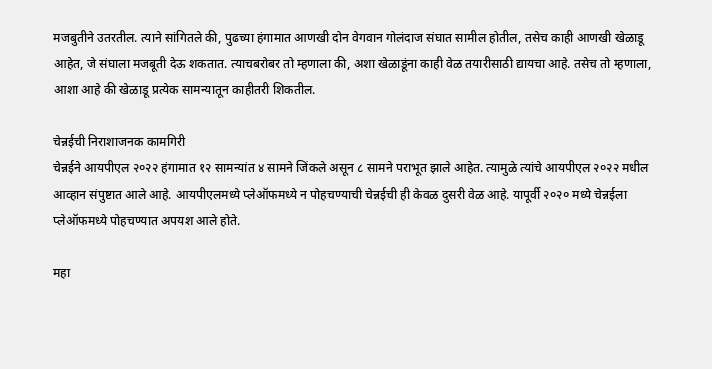मजबुतीने उतरतील. त्याने सांगितले की, पुढच्या हंगामात आणखी दोन वेगवान गोलंदाज संघात सामील होतील, तसेच काही आणखी खेळाडू आहेत, जे संघाला मजबूती देऊ शकतात. त्याचबरोबर तो म्हणाला की, अशा खेळाडूंना काही वेळ तयारीसाठी द्यायचा आहे. तसेच तो म्हणाला, आशा आहे की खेळाडू प्रत्येक सामन्यातून काहीतरी शिकतील.

चेन्नईची निराशाजनक कामगिरी
चेन्नईने आयपीएल २०२२ हंगामात १२ सामन्यांत ४ सामने जिंकले असून ८ सामने पराभूत झाले आहेत. त्यामुळे त्यांचे आयपीएल २०२२ मधील आव्हान संपुष्टात आले आहे. आयपीएलमध्ये प्लेऑफमध्ये न पोहचण्याची चेन्नईची ही केवळ दुसरी वेळ आहे. यापूर्वी २०२० मध्ये चेन्नईला प्लेऑफमध्ये पोहचण्यात अपयश आले होते.

महा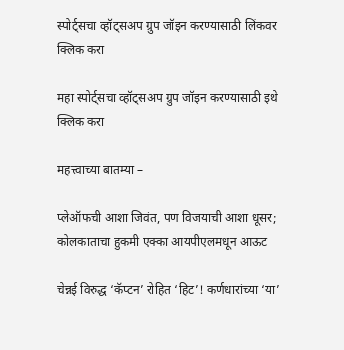स्पोर्ट्सचा व्हॉट्सअप ग्रुप जॉइन करण्यासाठी लिंकवर क्लिक करा

महा स्पोर्ट्सचा व्हॉट्सअप ग्रुप जॉइन करण्यासाठी इथे क्लिक करा

महत्त्वाच्या बातम्या –

प्लेऑफची आशा जिवंत, पण विजयाची आशा धूसर; कोलकाताचा हुकमी एक्का आयपीएलमधून आऊट

चेन्नई विरुद्ध ‘कॅप्टन’ रोहित ‘हिट’! कर्णधारांच्या ‘या’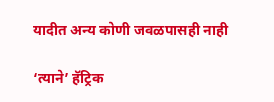यादीत अन्य कोणी जवळपासही नाही

‘त्याने’ हॅट्रिक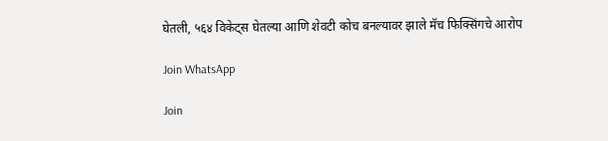घेतली, ५६४ विकेट्स घेतल्या आणि शेवटी कोच बनल्यावर झाले मॅच फिक्सिंगचे आरोप

Join WhatsApp

Join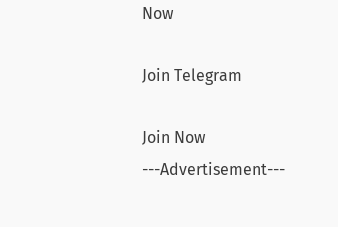Now

Join Telegram

Join Now
---Advertisement---